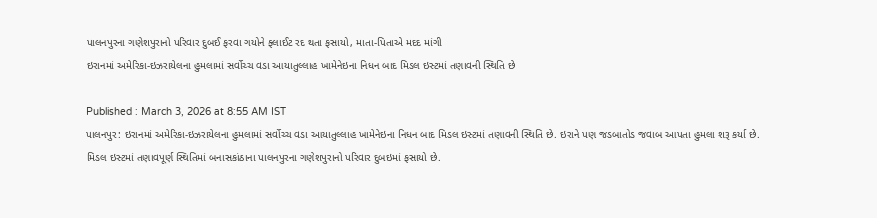પાલનપુરના ગણેશપુરાનો પરિવાર દુબઈ ફરવા ગયોને ફ્લાઈટ રદ થતા ફસાયો, માતા-પિતાએ મદદ માંગી
ઇરાનમાં અમેરિકા-ઇઝરાયેલના હુમલામાં સર્વોચ્ચ વડા આયાતુલ્લાહ ખામેનેઇના નિધન બાદ મિડલ ઇસ્ટમાં તણાવની સ્થિતિ છે

Published : March 3, 2026 at 8:55 AM IST
પાલનપુર: ઇરાનમાં અમેરિકા-ઇઝરાયેલના હુમલામાં સર્વોચ્ચ વડા આયાતુલ્લાહ ખામેનેઇના નિધન બાદ મિડલ ઇસ્ટમાં તણાવની સ્થિતિ છે. ઇરાને પણ જડબાતોડ જવાબ આપતા હુમલા શરૂ કર્યા છે. મિડલ ઇસ્ટમાં તણાવપૂર્ણ સ્થિતિમાં બનાસકાંઠાના પાલનપુરના ગણેશપુરાનો પરિવાર દુબઇમાં ફસાયો છે.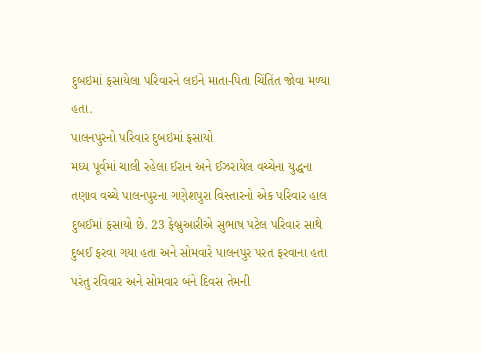દુબઇમાં ફસાયેલા પરિવારને લઇને માતા-પિતા ચિંતિંત જોવા મળ્યા હતા.
પાલનપુરનો પરિવાર દુબઇમાં ફસાયો
મધ્ય પૂર્વમાં ચાલી રહેલા ઈરાન અને ઈઝરાયેલ વચ્ચેના યુદ્ધના તણાવ વચ્ચે પાલનપુરના ગણેશપુરા વિસ્તારનો એક પરિવાર હાલ દુબઈમાં ફસાયો છે. 23 ફેબ્રુઆરીએ સુભાષ પટેલ પરિવાર સાથે દુબઈ ફરવા ગયા હતા અને સોમવારે પાલનપુર પરત ફરવાના હતા પરંતુ રવિવાર અને સોમવાર બંને દિવસ તેમની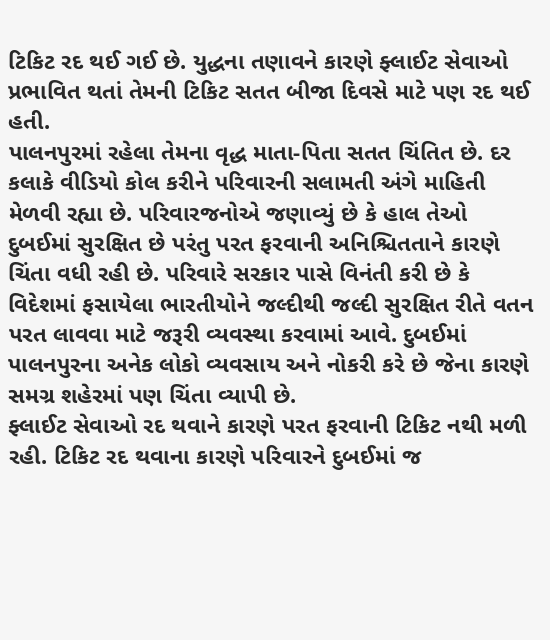ટિકિટ રદ થઈ ગઈ છે. યુદ્ધના તણાવને કારણે ફ્લાઈટ સેવાઓ પ્રભાવિત થતાં તેમની ટિકિટ સતત બીજા દિવસે માટે પણ રદ થઈ હતી.
પાલનપુરમાં રહેલા તેમના વૃદ્ધ માતા-પિતા સતત ચિંતિત છે. દર કલાકે વીડિયો કોલ કરીને પરિવારની સલામતી અંગે માહિતી મેળવી રહ્યા છે. પરિવારજનોએ જણાવ્યું છે કે હાલ તેઓ દુબઈમાં સુરક્ષિત છે પરંતુ પરત ફરવાની અનિશ્ચિતતાને કારણે ચિંતા વધી રહી છે. પરિવારે સરકાર પાસે વિનંતી કરી છે કે વિદેશમાં ફસાયેલા ભારતીયોને જલ્દીથી જલ્દી સુરક્ષિત રીતે વતન પરત લાવવા માટે જરૂરી વ્યવસ્થા કરવામાં આવે. દુબઈમાં પાલનપુરના અનેક લોકો વ્યવસાય અને નોકરી કરે છે જેના કારણે સમગ્ર શહેરમાં પણ ચિંતા વ્યાપી છે.
ફ્લાઈટ સેવાઓ રદ થવાને કારણે પરત ફરવાની ટિકિટ નથી મળી રહી. ટિકિટ રદ થવાના કારણે પરિવારને દુબઈમાં જ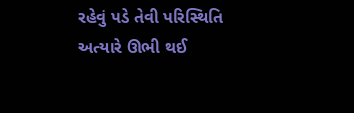રહેવું પડે તેવી પરિસ્થિતિ અત્યારે ઊભી થઈ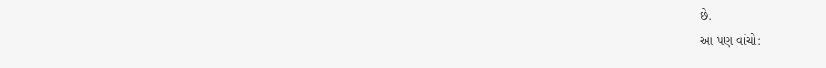છે.
આ પણ વાંચો: